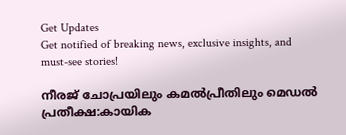Get Updates
Get notified of breaking news, exclusive insights, and must-see stories!

നീരജ് ചോപ്രയിലും കമൽപ്രീതിലും മെഡല്‍ പ്രതീക്ഷ:കായിക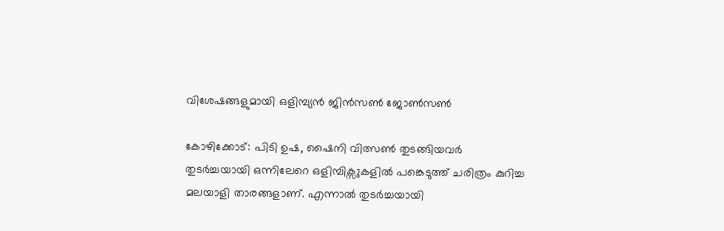വിശേഷങ്ങളുമായി ഒളിമ്പ്യന്‍ ജിന്‍സണ്‍ ജോണ്‍സണ്‍

കോഴിക്കോട്: പിടി ഉഷ, ഷൈനി വിത്സണ്‍ തുടങ്ങിയവര്‍ തുടര്‍ച്ചയായി ഒന്നിലേറെ ഒളിമ്പിക്സുകളില്‍ പങ്കെടുത്ത് ചരിത്രം കുറിച്ച മലയാളി താരങ്ങളാണ്. എന്നാല്‍ തുടര്‍ച്ചയായി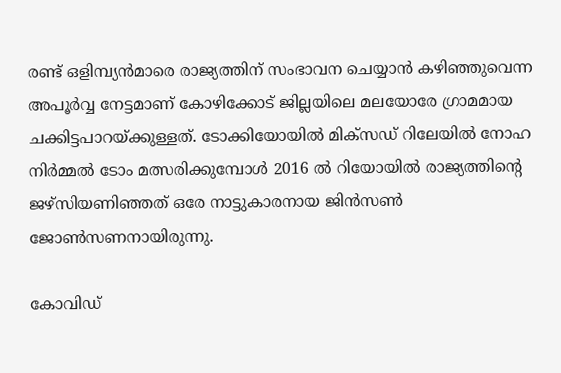രണ്ട് ഒളിമ്പ്യന്‍മാരെ രാജ്യത്തിന് സംഭാവന ചെയ്യാന്‍ കഴിഞ്ഞുവെന്ന അപൂര്‍വ്വ നേട്ടമാണ് കോഴിക്കോട് ജില്ലയിലെ മലയോരേ ഗ്രാമമായ ചക്കിട്ടപാറയ്ക്കുള്ളത്. ടോക്കിയോയില്‍ മിക്സഡ് റിലേയില്‍ നോഹ നിര്‍മ്മല്‍ ടോം മത്സരിക്കുമ്പോള്‍ 2016 ല്‍ റിയോയില്‍ രാജ്യത്തിന്‍റെ ജഴ്സിയണിഞ്ഞത് ഒരേ നാട്ടുകാരനായ ജിന്‍സണ്‍ ജോണ്‍സണനായിരുന്നു.

കോവിഡ്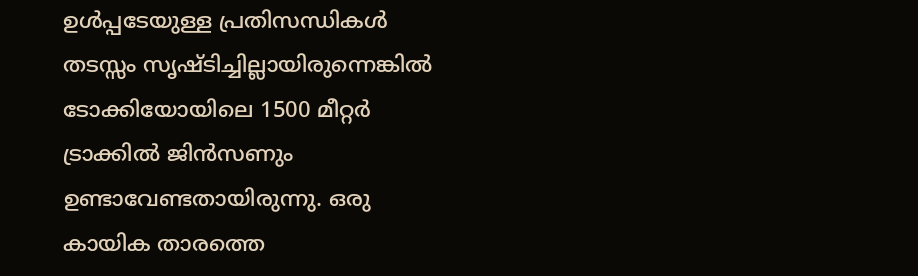ഉള്‍പ്പടേയുള്ള പ്രതിസന്ധികള്‍ തടസ്സം സൃഷ്ടിച്ചില്ലായിരുന്നെങ്കില്‍ ടോക്കിയോയിലെ 1500 മീറ്റര്‍ ട്രാക്കില്‍ ജിന്‍സണും ഉണ്ടാവേണ്ടതായിരുന്നു. ഒരു കായിക താരത്തെ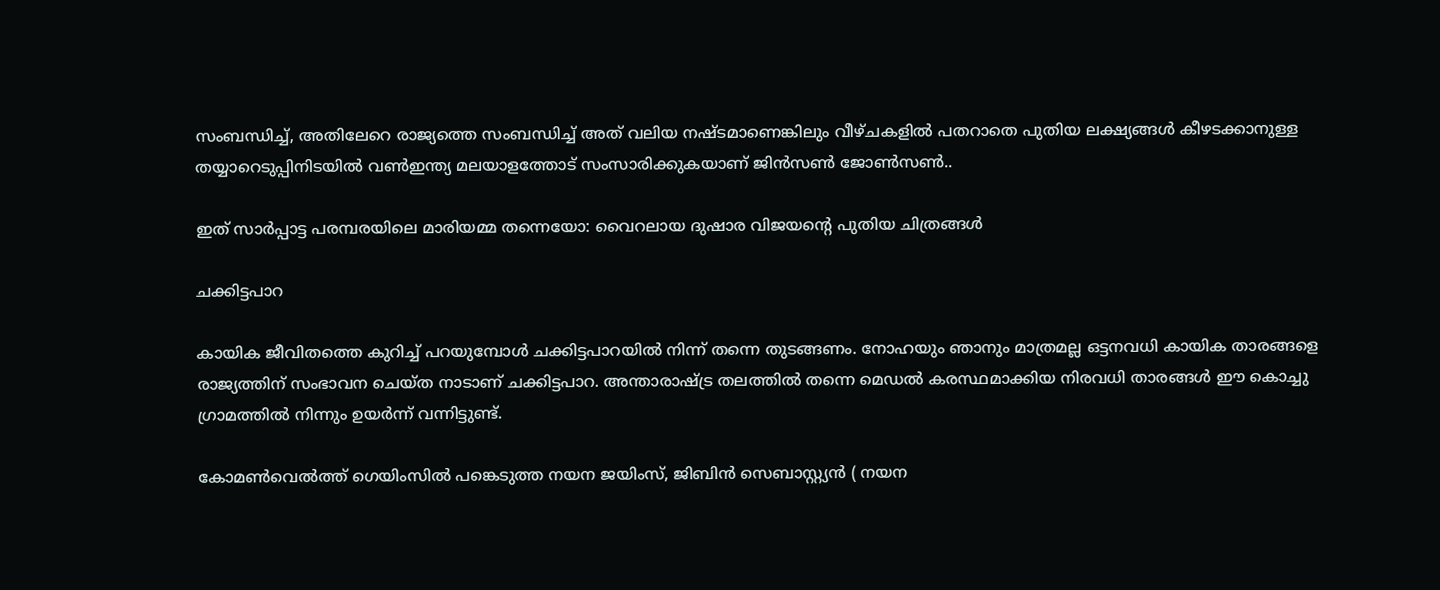സംബന്ധിച്ച്, അതിലേറെ രാജ്യത്തെ സംബന്ധിച്ച് അത് വലിയ നഷ്ടമാണെങ്കിലും വീഴ്ചകളില്‍ പതറാതെ പുതിയ ലക്ഷ്യങ്ങള്‍ കീഴടക്കാനുള്ള തയ്യാറെടുപ്പിനിടയില്‍ വണ്‍ഇന്ത്യ മലയാളത്തോട് സംസാരിക്കുകയാണ് ജിന്‍സണ്‍ ജോണ്‍സണ്‍..

ഇത് സാർപ്പാട്ട പരമ്പരയിലെ മാരിയമ്മ തന്നെയോ: വൈറലായ ദുഷാര വിജയന്റെ പുതിയ ചിത്രങ്ങള്‍

ചക്കിട്ടപാറ

കായിക ജീവിതത്തെ കുറിച്ച് പറയുമ്പോള്‍ ചക്കിട്ടപാറയില്‍ നിന്ന് തന്നെ തുടങ്ങണം. നോഹയും ഞാനും മാത്രമല്ല ഒട്ടനവധി കായിക താരങ്ങളെ രാജ്യത്തിന് സംഭാവന ചെയ്ത നാടാണ് ചക്കിട്ടപാറ. അന്താരാഷ്ട്ര തലത്തില്‍ തന്നെ മെഡല്‍ കരസ്ഥമാക്കിയ നിരവധി താരങ്ങള്‍ ഈ കൊച്ചു ഗ്രാമത്തില്‍ നിന്നും ഉയര്‍ന്ന് വന്നിട്ടുണ്ട്.

കോമണ്‍വെല്‍ത്ത് ഗെയിംസില്‍ പങ്കെടുത്ത നയന ജയിംസ്, ജിബിന്‍ സെബാസ്റ്റ്യന്‍ ( നയന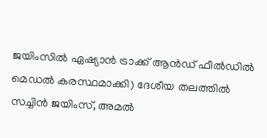ജയിംസില്‍ ഏഷ്യാന്‍ ട്രാക്ക് ആന്‍ഡ് ഫീല്‍ഡില്‍ മെഡല്‍ കരസ്ഥമാക്കി) ദേശീയ തലത്തില്‍ സച്ചിന്‍ ജയിംസ്, അമല്‍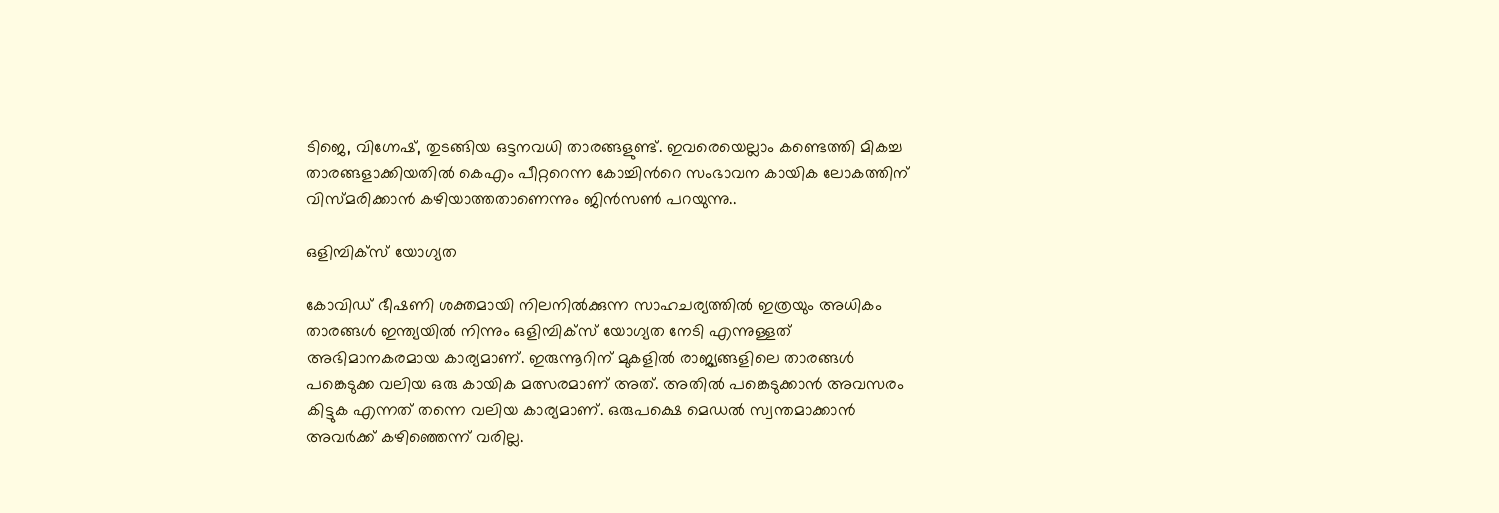ടിജെ, വിഗ്നേഷ്, തുടങ്ങിയ ഒട്ടനവധി താരങ്ങളുണ്ട്. ഇവരെയെല്ലാം കണ്ടെത്തി മികച്ച താരങ്ങളാക്കിയതില്‍ കെഎം പീറ്ററെന്ന കോച്ചിന്‍റെ സംഭാവന കായിക ലോകത്തിന് വിസ്മരിക്കാന്‍ കഴിയാത്തതാണെന്നും ജിന്‍സണ്‍ പറയുന്നു..

ഒളിമ്പിക്സ് യോഗ്യത

കോവിഡ് ഭീഷണി ശക്തമായി നിലനില്‍ക്കുന്ന സാഹചര്യത്തില്‍ ഇത്രയും അധികം താരങ്ങള്‍ ഇന്ത്യയില്‍ നിന്നും ഒളിമ്പിക്സ് യോഗ്യത നേടി എന്നുള്ളത് അഭിമാനകരമായ കാര്യമാണ്. ഇരുന്നൂറിന് മുകളില്‍ രാജ്യങ്ങളിലെ താരങ്ങള്‍ പങ്കെടുക്ക വലിയ ഒരു കായിക മത്സരമാണ് അത്. അതില്‍ പങ്കെടുക്കാന്‍ അവസരം കിട്ടുക എന്നത് തന്നെ വലിയ കാര്യമാണ്. ഒരുപക്ഷെ മെഡല്‍ സ്വന്തമാക്കാന്‍ അവര്‍ക്ക് കഴിഞ്ഞെന്ന് വരില്ല.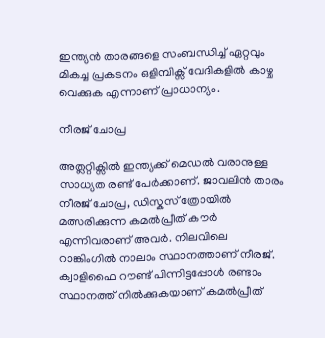ഇന്ത്യന്‍ താരങ്ങളെ സംബന്ധിച്ച് ഏറ്റവും മികച്ച പ്രകടനം ഒളിമ്പിക്സ് വേദികളില്‍ കാഴ്ച വെക്കുക എന്നാണ് പ്രാധാന്യം.

നീരജ് ചോപ്ര

അത്ലറ്റിക്സില്‍ ഇന്ത്യക്ക് മെഡല്‍ വരാനുള്ള സാധ്യത രണ്ട് പേര്‍ക്കാണ്. ജാവലിന്‍ താരം നീരജ് ചോപ്ര, ഡിസ്കസ് ത്രോയില്‍ മത്സരിക്കുന്ന കമല്‍പ്രീത് കൗര്‍ എന്നിവരാണ് അവര്‍. നിലവിലെ റാങ്കിംഗില്‍ നാലാം സ്ഥാനത്താണ് നീരജ്. ക്വാളിഫൈ റൗണ്ട് പിന്നിട്ടപ്പോള്‍ രണ്ടാം സ്ഥാനത്ത് നില്‍ക്കുകയാണ് കമല്‍പ്രീത്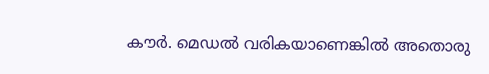കൗര്‍. മെഡല്‍ വരികയാണെങ്കില്‍ അതൊരു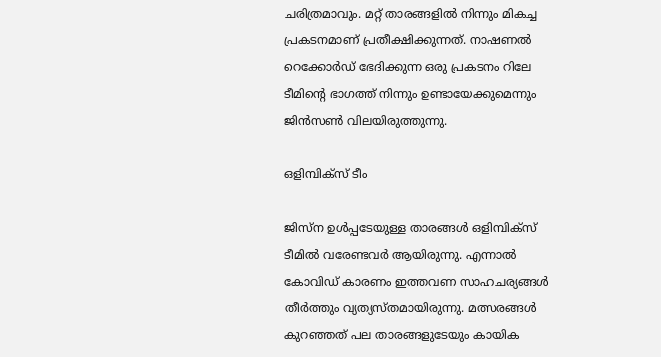ചരിത്രമാവും. മറ്റ് താരങ്ങളില്‍ നിന്നും മികച്ച പ്രകടനമാണ് പ്രതീക്ഷിക്കുന്നത്. നാഷണല്‍ റെക്കോര്‍ഡ് ഭേദിക്കുന്ന ഒരു പ്രകടനം റിലേ ടീമിന്റെ ഭാഗത്ത് നിന്നും ഉണ്ടായേക്കുമെന്നും ജിന്‍സണ്‍ വിലയിരുത്തുന്നു.

ഒളിമ്പിക്സ് ടീം

ജിസ്ന ഉള്‍പ്പടേയുള്ള താരങ്ങള്‍ ഒളിമ്പിക്സ് ടീമില്‍ വരേണ്ടവര്‍ ആയിരുന്നു. എന്നാല്‍ കോവിഡ് കാരണം ഇത്തവണ സാഹചര്യങ്ങള്‍ തീര്‍ത്തും വ്യത്യസ്തമായിരുന്നു. മത്സരങ്ങള്‍ കുറഞ്ഞത് പല താരങ്ങളുടേയും കായിക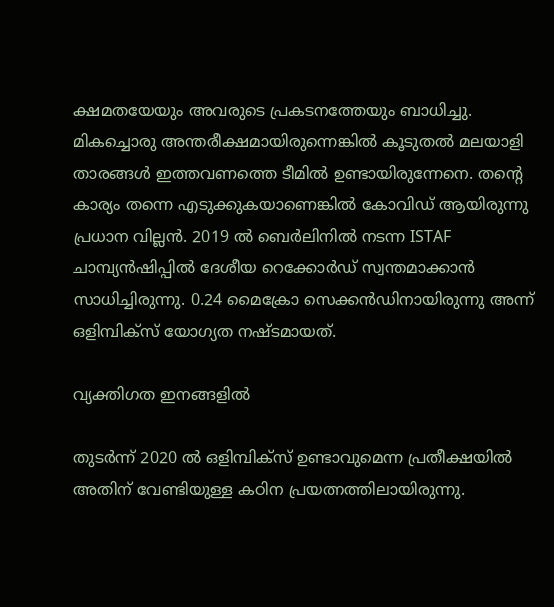ക്ഷമതയേയും അവരുടെ പ്രകടനത്തേയും ബാധിച്ചു. മികച്ചൊരു അന്തരീക്ഷമായിരുന്നെങ്കില്‍ കൂടുതല്‍ മലയാളി താരങ്ങള്‍ ഇത്തവണത്തെ ടീമില്‍ ഉണ്ടായിരുന്നേനെ. തന്‍റെ കാര്യം തന്നെ എടുക്കുകയാണെങ്കില്‍ കോവിഡ് ആയിരുന്നു പ്രധാന വില്ലന്‍. 2019 ല്‍ ബെര്‍ലിനില്‍ നടന്ന ISTAF ചാമ്പ്യന്‍ഷിപ്പില്‍ ദേശീയ റെക്കോര്‍ഡ് സ്വന്തമാക്കാന്‍ സാധിച്ചിരുന്നു. 0.24 മൈക്രോ സെക്കന്‍ഡിനായിരുന്നു അന്ന് ഒളിമ്പിക്സ് യോഗ്യത നഷ്ടമായത്.

വ്യക്തിഗത ഇനങ്ങളില്‍

തുടര്‍ന്ന് 2020 ല്‍ ഒളിമ്പിക്സ് ഉണ്ടാവുമെന്ന പ്രതീക്ഷയില്‍ അതിന് വേണ്ടിയുള്ള കഠിന പ്രയത്നത്തിലായിരുന്നു.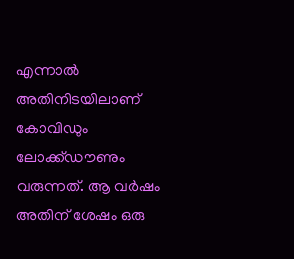എന്നാല്‍ അതിനിടയിലാണ് കോവിഡും ലോക്ക്ഡൗണും വരുന്നത്. ആ വര്‍ഷം അതിന് ശേഷം ഒരു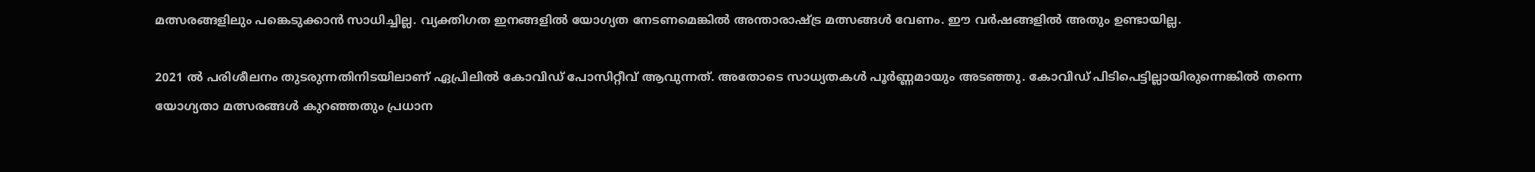മത്സരങ്ങളിലും പങ്കെടുക്കാന്‍ സാധിച്ചില്ല. വ്യക്തിഗത ഇനങ്ങളില്‍ യോഗ്യത നേടണമെങ്കില്‍ അന്താരാഷ്ട്ര മത്സങ്ങള്‍ വേണം. ഈ വര്‍ഷങ്ങളില്‍ അതും ഉണ്ടായില്ല.

2021 ല്‍ പരിശീലനം തുടരുന്നതിനിടയിലാണ് ഏപ്രിലില്‍ കോവിഡ് പോസിറ്റീവ് ആവുന്നത്. അതോടെ സാധ്യതകള്‍ പൂര്‍ണ്ണമായും അടഞ്ഞു. കോവിഡ് പിടിപെട്ടില്ലായിരുന്നെങ്കില്‍ തന്നെ യോഗ്യതാ മത്സരങ്ങള്‍ കുറഞ്ഞതും പ്രധാന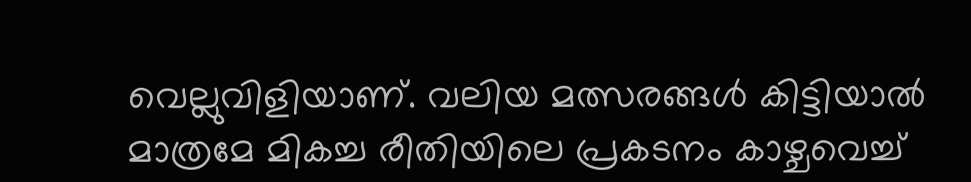വെല്ലുവിളിയാണ്. വലിയ മത്സരങ്ങള്‍ കിട്ടിയാല്‍ മാത്രമേ മികച്ച രീതിയിലെ പ്രകടനം കാഴ്ചവെച്ച്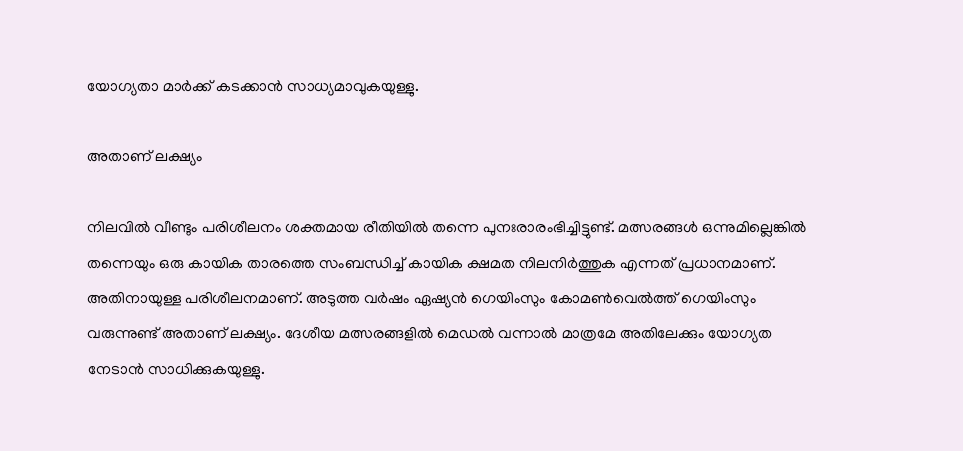യോഗ്യതാ മാര്‍ക്ക് കടക്കാന്‍ സാധ്യമാവുകയുള്ളു.

അതാണ് ലക്ഷ്യം

നിലവില്‍ വീണ്ടും പരിശീലനം ശക്തമായ രീതിയില്‍ തന്നെ പുനഃരാരംഭിച്ചിട്ടുണ്ട്. മത്സരങ്ങള്‍ ഒന്നുമില്ലെങ്കില്‍ തന്നെയും ഒരു കായിക താരത്തെ സംബന്ധിച്ച് കായിക ക്ഷമത നിലനിര്‍ത്തുക എന്നത് പ്രധാനമാണ്. അതിനായുള്ള പരിശീലനമാണ്. അടുത്ത വര്‍ഷം ഏഷ്യന്‍ ഗെയിംസും കോമണ്‍വെല്‍ത്ത് ഗെയിംസും വരുന്നുണ്ട് അതാണ് ലക്ഷ്യം. ദേശീയ മത്സരങ്ങളില്‍ മെഡല്‍ വന്നാല്‍ മാത്രമേ അതിലേക്കും യോഗ്യത നേടാന്‍ സാധിക്കുകയുള്ളു.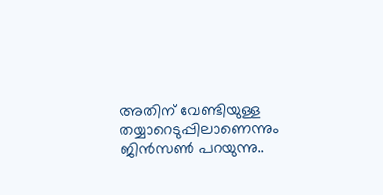അതിന് വേണ്ടിയുള്ള തയ്യാറെടുപ്പിലാണെന്നും ജിന്‍സണ്‍ പറയുന്നു..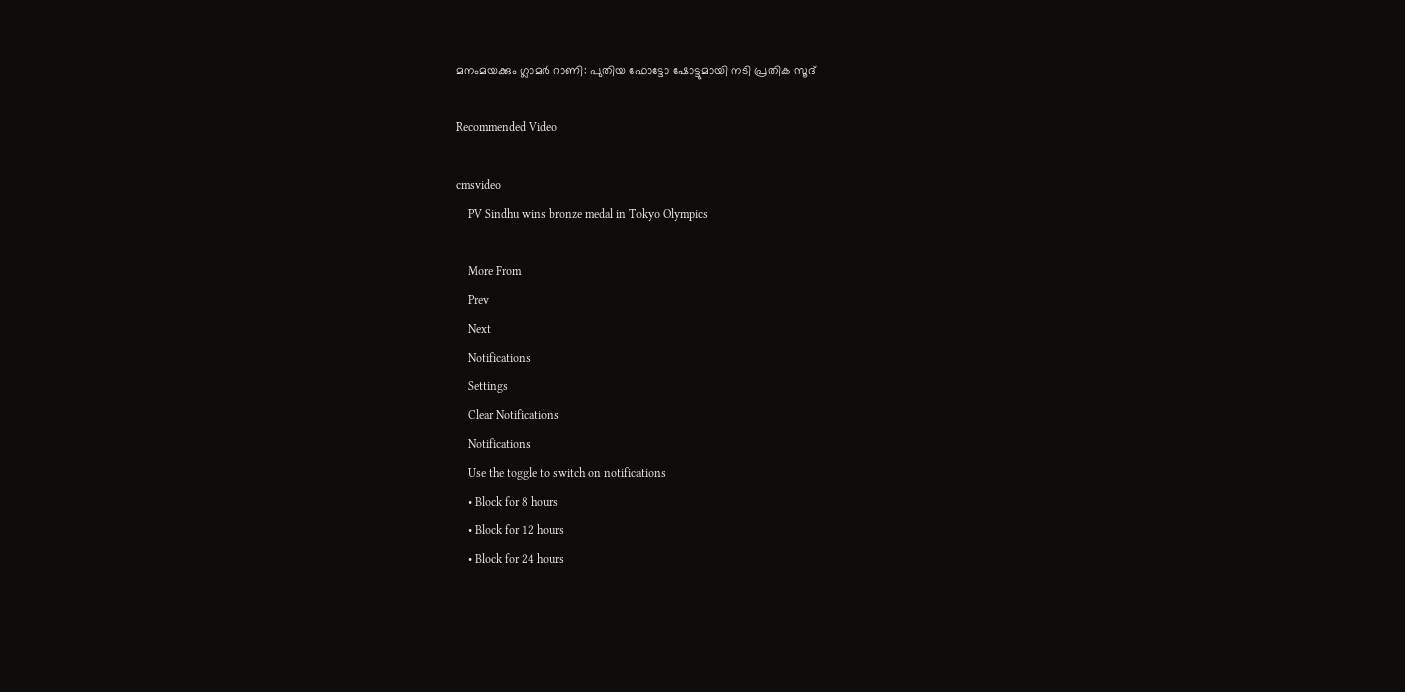മനംമയക്കും ഗ്ലാമര്‍ റാണി: പുതിയ ഫോട്ടോ ഷോട്ടുമായി നടി പ്രതിക സൂദ്

Recommended Video

cmsvideo
    PV Sindhu wins bronze medal in Tokyo Olympics

    More From
    Prev
    Next
    Notifications
    Settings
    Clear Notifications
    Notifications
    Use the toggle to switch on notifications
    • Block for 8 hours
    • Block for 12 hours
    • Block for 24 hours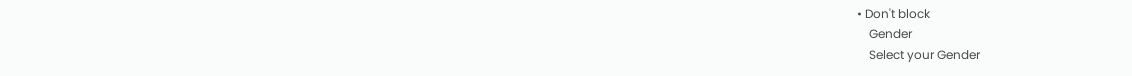• Don't block
    Gender
    Select your Gender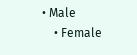• Male
    • Female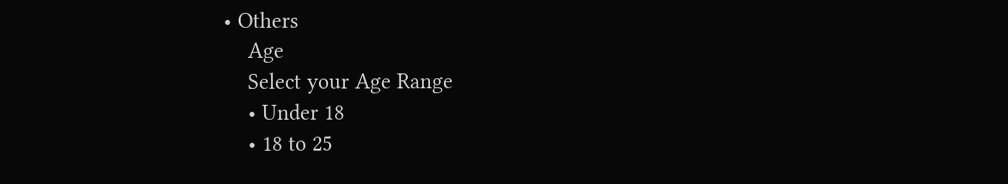• Others
    Age
    Select your Age Range
    • Under 18
    • 18 to 25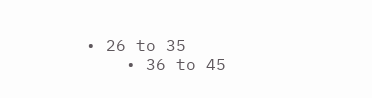• 26 to 35
    • 36 to 45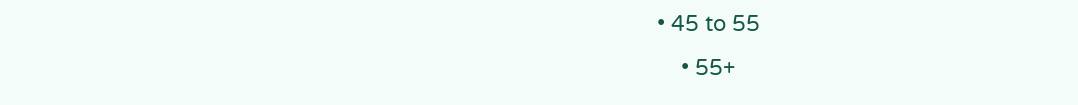• 45 to 55
    • 55+